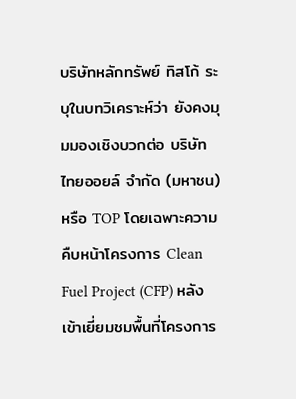บริษัทหลักทรัพย์ ทิสโก้ ระบุในบทวิเคราะห์ว่า ยังคงมุมมองเชิงบวกต่อ บริษัท ไทยออยล์ จำกัด (มหาชน) หรือ TOP โดยเฉพาะความคืบหน้าโครงการ Clean Fuel Project (CFP) หลังเข้าเยี่ยมชมพื้นที่โครงการ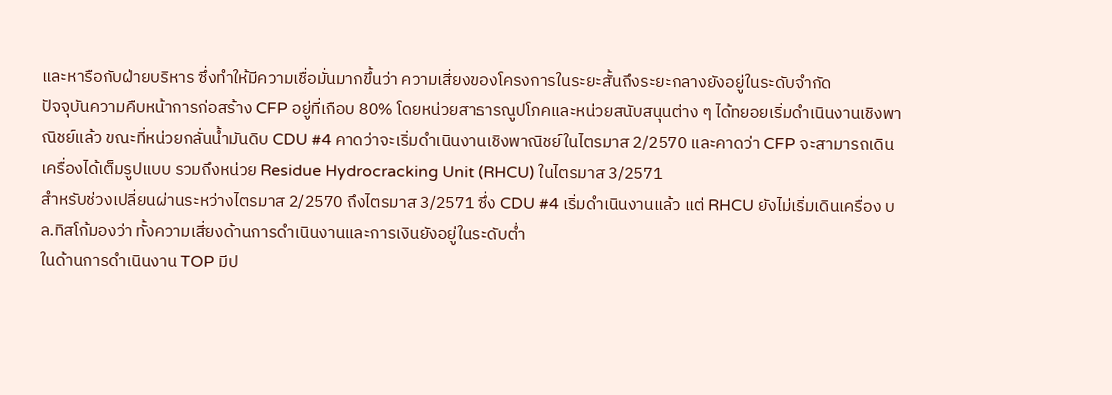และหารือกับฝ่ายบริหาร ซึ่งทำให้มีความเชื่อมั่นมากขึ้นว่า ความเสี่ยงของโครงการในระยะสั้นถึงระยะกลางยังอยู่ในระดับจำกัด
ปัจจุบันความคืบหน้าการก่อสร้าง CFP อยู่ที่เกือบ 80% โดยหน่วยสาธารณูปโภคและหน่วยสนับสนุนต่าง ๆ ได้ทยอยเริ่มดำเนินงานเชิงพาณิชย์แล้ว ขณะที่หน่วยกลั่นน้ำมันดิบ CDU #4 คาดว่าจะเริ่มดำเนินงานเชิงพาณิชย์ในไตรมาส 2/2570 และคาดว่า CFP จะสามารถเดินเครื่องได้เต็มรูปแบบ รวมถึงหน่วย Residue Hydrocracking Unit (RHCU) ในไตรมาส 3/2571
สำหรับช่วงเปลี่ยนผ่านระหว่างไตรมาส 2/2570 ถึงไตรมาส 3/2571 ซึ่ง CDU #4 เริ่มดำเนินงานแล้ว แต่ RHCU ยังไม่เริ่มเดินเครื่อง บล.ทิสโก้มองว่า ทั้งความเสี่ยงด้านการดำเนินงานและการเงินยังอยู่ในระดับต่ำ
ในด้านการดำเนินงาน TOP มีป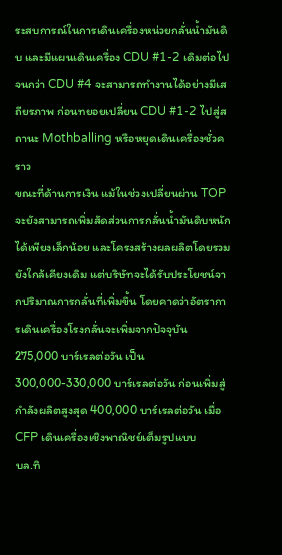ระสบการณ์ในการเดินเครื่องหน่วยกลั่นน้ำมันดิบ และมีแผนเดินเครื่อง CDU #1-2 เดิมต่อไป จนกว่า CDU #4 จะสามารถทำงานได้อย่างมีเสถียรภาพ ก่อนทยอยเปลี่ยน CDU #1-2 ไปสู่สถานะ Mothballing หรือหยุดเดินเครื่องชั่วคราว
ขณะที่ด้านการเงิน แม้ในช่วงเปลี่ยนผ่าน TOP จะยังสามารถเพิ่มสัดส่วนการกลั่นน้ำมันดิบหนักได้เพียงเล็กน้อย และโครงสร้างผลผลิตโดยรวมยังใกล้เคียงเดิม แต่บริษัทจะได้รับประโยชน์จากปริมาณการกลั่นที่เพิ่มขึ้น โดยคาดว่าอัตราการเดินเครื่องโรงกลั่นจะเพิ่มจากปัจจุบัน 275,000 บาร์เรลต่อวัน เป็น 300,000-330,000 บาร์เรลต่อวัน ก่อนเพิ่มสู่กำลังผลิตสูงสุด 400,000 บาร์เรลต่อวัน เมื่อ CFP เดินเครื่องเชิงพาณิชย์เต็มรูปแบบ
บล.ทิ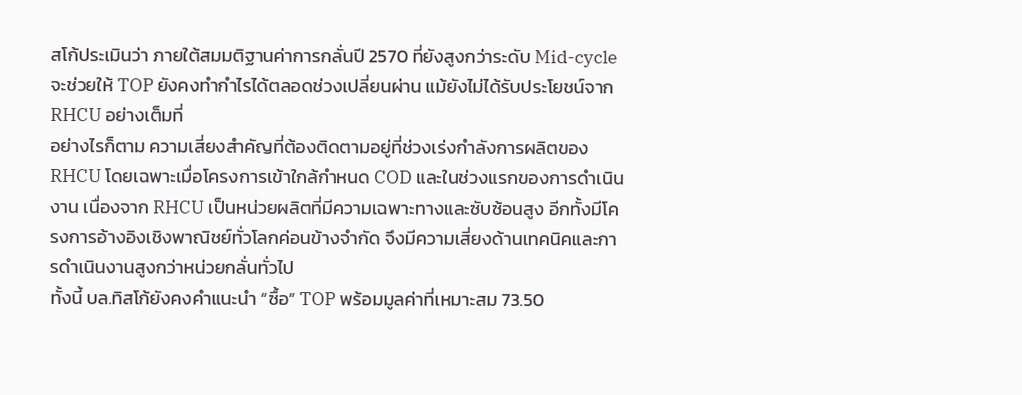สโก้ประเมินว่า ภายใต้สมมติฐานค่าการกลั่นปี 2570 ที่ยังสูงกว่าระดับ Mid-cycle จะช่วยให้ TOP ยังคงทำกำไรได้ตลอดช่วงเปลี่ยนผ่าน แม้ยังไม่ได้รับประโยชน์จาก RHCU อย่างเต็มที่
อย่างไรก็ตาม ความเสี่ยงสำคัญที่ต้องติดตามอยู่ที่ช่วงเร่งกำลังการผลิตของ RHCU โดยเฉพาะเมื่อโครงการเข้าใกล้กำหนด COD และในช่วงแรกของการดำเนินงาน เนื่องจาก RHCU เป็นหน่วยผลิตที่มีความเฉพาะทางและซับซ้อนสูง อีกทั้งมีโครงการอ้างอิงเชิงพาณิชย์ทั่วโลกค่อนข้างจำกัด จึงมีความเสี่ยงด้านเทคนิคและการดำเนินงานสูงกว่าหน่วยกลั่นทั่วไป
ทั้งนี้ บล.ทิสโก้ยังคงคำแนะนำ “ซื้อ” TOP พร้อมมูลค่าที่เหมาะสม 73.50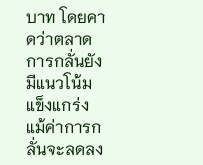บาท โดยคาดว่าตลาดการกลั่นยังมีแนวโน้มแข็งแกร่ง แม้ค่าการกลั่นจะลดลง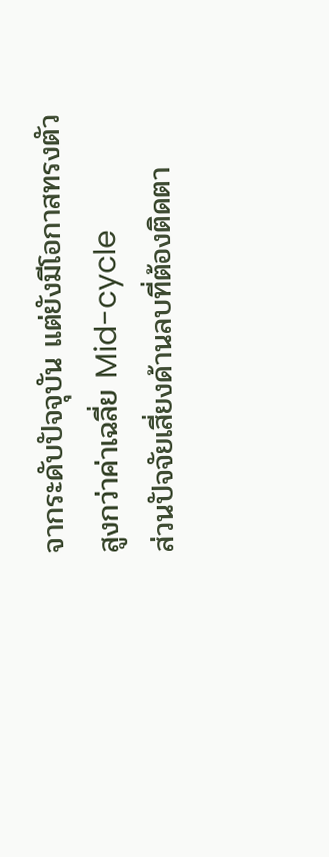จากระดับปัจจุบัน แต่ยังมีโอกาสทรงตัวสูงกว่าค่าเฉลี่ย Mid-cycle
ส่วนปัจจัยเสี่ยงด้านลบที่ต้องติดตา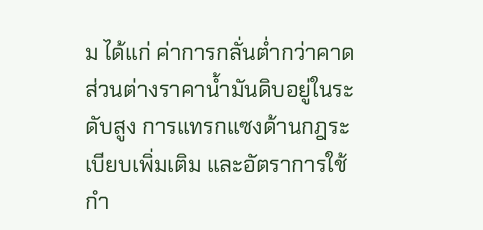ม ได้แก่ ค่าการกลั่นต่ำกว่าคาด ส่วนต่างราคาน้ำมันดิบอยู่ในระดับสูง การแทรกแซงด้านกฎระเบียบเพิ่มเติม และอัตราการใช้กำ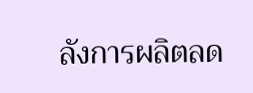ลังการผลิตลด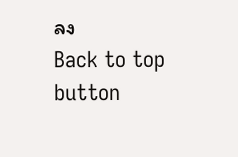ลง
Back to top button